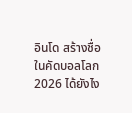อินโด สร้างชื่อ ในคัดบอลโลก 2026 ได้ยังไง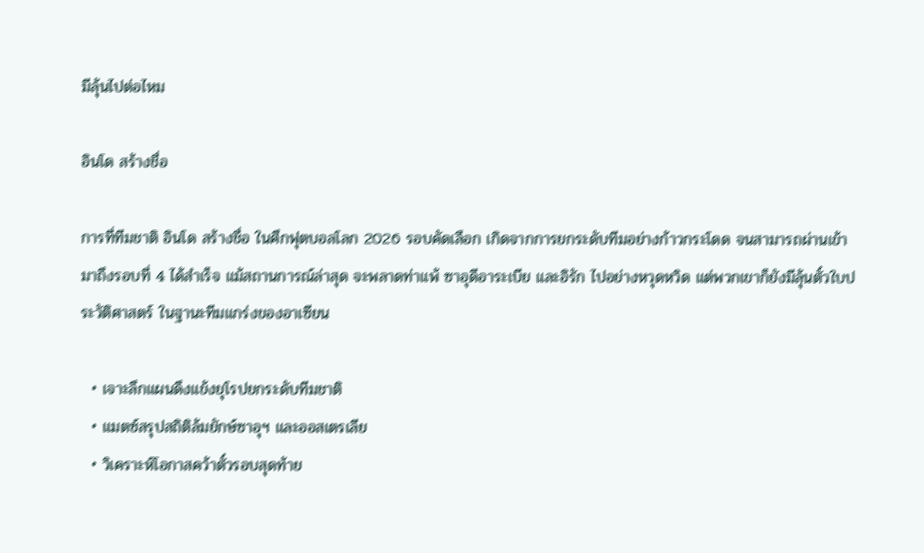มีลุ้นไปต่อไหม

อินโด สร้างชื่อ

การที่ทีมชาติ อินโด สร้างชื่อ ในศึกฟุตบอลโลก 2026 รอบคัดเลือก เกิดจากการยกระดับทีมอย่างก้าวกระโดด จนสามารถผ่านเข้ามาถึงรอบที่ 4 ได้สำเร็จ แม้สถานการณ์ล่าสุด จะพลาดท่าแพ้ ซาอุดีอาระเบีย และอิรัก ไปอย่างหวุดหวิด แต่พวกเขาก็ยังมีลุ้นตั๋วใบประวัติศาสตร์ ในฐานะทีมแกร่งของอาเซียน

  • เจาะลึกแผนดึงแข้งยุโรปยกระดับทีมชาติ
  • แมตซ์สรุปสถิติล้มยักษ์ซาอุฯ และออสเตรเลีย
  • วิเคราะห์โอกาสคว้าตั๋วรอบสุดท้าย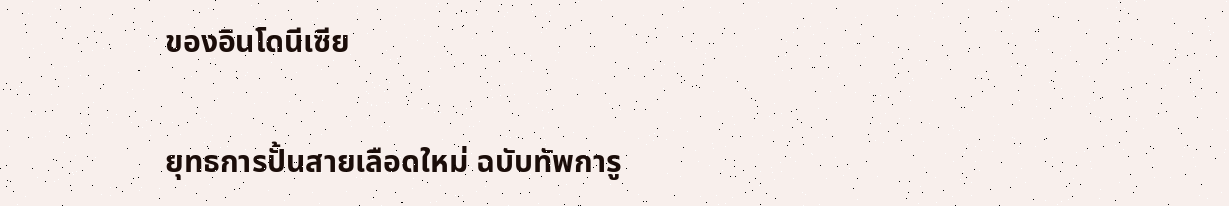ของอินโดนีเซีย

ยุทธการปั้นสายเลือดใหม่ ฉบับทัพการู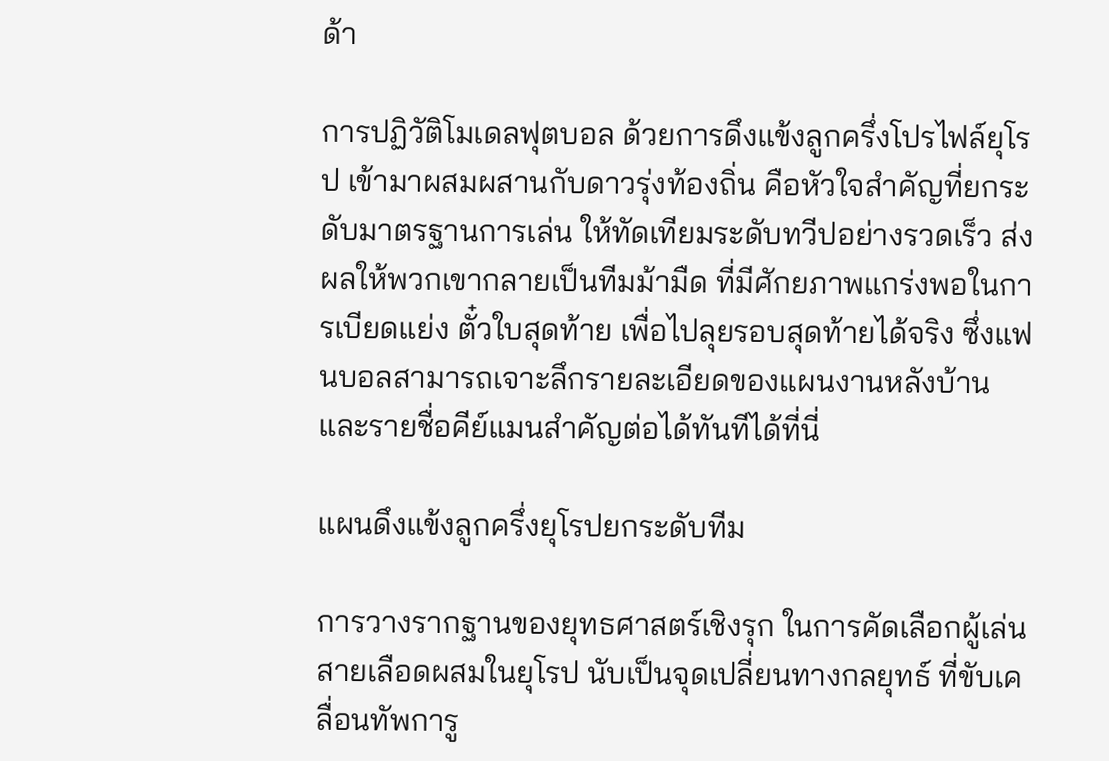ด้า

การปฏิวัติโมเดลฟุตบอล ด้วยการดึงแข้งลูกครึ่งโปรไฟล์ยุโรป เข้ามาผสมผสานกับดาวรุ่งท้องถิ่น คือหัวใจสำคัญที่ยกระดับมาตรฐานการเล่น ให้ทัดเทียมระดับทวีปอย่างรวดเร็ว ส่งผลให้พวกเขากลายเป็นทีมม้ามืด ที่มีศักยภาพแกร่งพอในการเบียดแย่ง ตั๋วใบสุดท้าย เพื่อไปลุยรอบสุดท้ายได้จริง ซึ่งแฟนบอลสามารถเจาะลึกรายละเอียดของแผนงานหลังบ้าน และรายชื่อคีย์แมนสำคัญต่อได้ทันทีได้ที่นี่

แผนดึงแข้งลูกครึ่งยุโรปยกระดับทีม

การวางรากฐานของยุทธศาสตร์เชิงรุก ในการคัดเลือกผู้เล่นสายเลือดผสมในยุโรป นับเป็นจุดเปลี่ยนทางกลยุทธ์ ที่ขับเคลื่อนทัพการู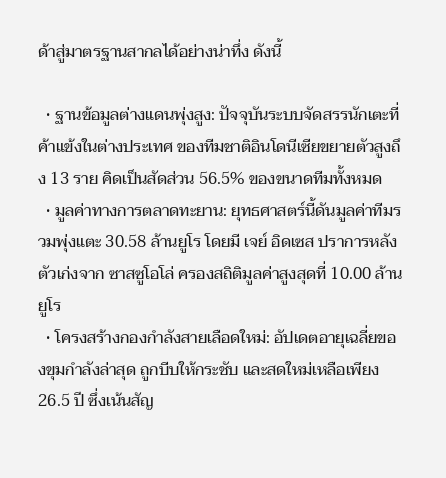ด้าสู่มาตรฐานสากลได้อย่างน่าทึ่ง ดังนี้

  • ฐานข้อมูลต่างแดนพุ่งสูง: ปัจจุบันระบบจัดสรรนักเตะที่ค้าแข้งในต่างประเทศ ของทีมชาติอินโดนีเซียขยายตัวสูงถึง 13 ราย คิดเป็นสัดส่วน 56.5% ของขนาดทีมทั้งหมด
  • มูลค่าทางการตลาดทะยาน: ยุทธศาสตร์นี้ดันมูลค่าทีมรวมพุ่งแตะ 30.58 ล้านยูโร โดยมี เจย์ อิดเซส ปราการหลังตัวเก่งจาก ซาสซูโอโล่ ครองสถิติมูลค่าสูงสุดที่ 10.00 ล้านยูโร
  • โครงสร้างกองกำลังสายเลือดใหม่: อัปเดตอายุเฉลี่ยของขุมกำลังล่าสุด ถูกบีบให้กระชับ และสดใหม่เหลือเพียง 26.5 ปี ซึ่งเน้นสัญ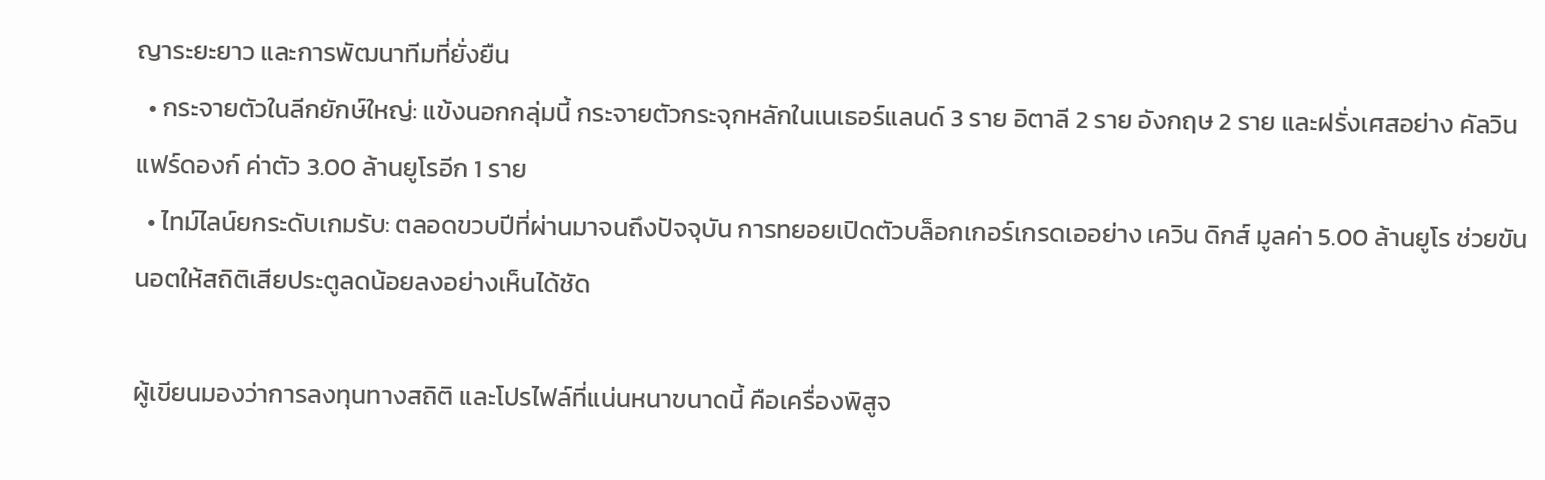ญาระยะยาว และการพัฒนาทีมที่ยั่งยืน
  • กระจายตัวในลีกยักษ์ใหญ่: แข้งนอกกลุ่มนี้ กระจายตัวกระจุกหลักในเนเธอร์แลนด์ 3 ราย อิตาลี 2 ราย อังกฤษ 2 ราย และฝรั่งเศสอย่าง คัลวิน แฟร์ดองก์ ค่าตัว 3.00 ล้านยูโรอีก 1 ราย
  • ไทม์ไลน์ยกระดับเกมรับ: ตลอดขวบปีที่ผ่านมาจนถึงปัจจุบัน การทยอยเปิดตัวบล็อกเกอร์เกรดเออย่าง เควิน ดิกส์ มูลค่า 5.00 ล้านยูโร ช่วยขันนอตให้สถิติเสียประตูลดน้อยลงอย่างเห็นได้ชัด

ผู้เขียนมองว่าการลงทุนทางสถิติ และโปรไฟล์ที่แน่นหนาขนาดนี้ คือเครื่องพิสูจ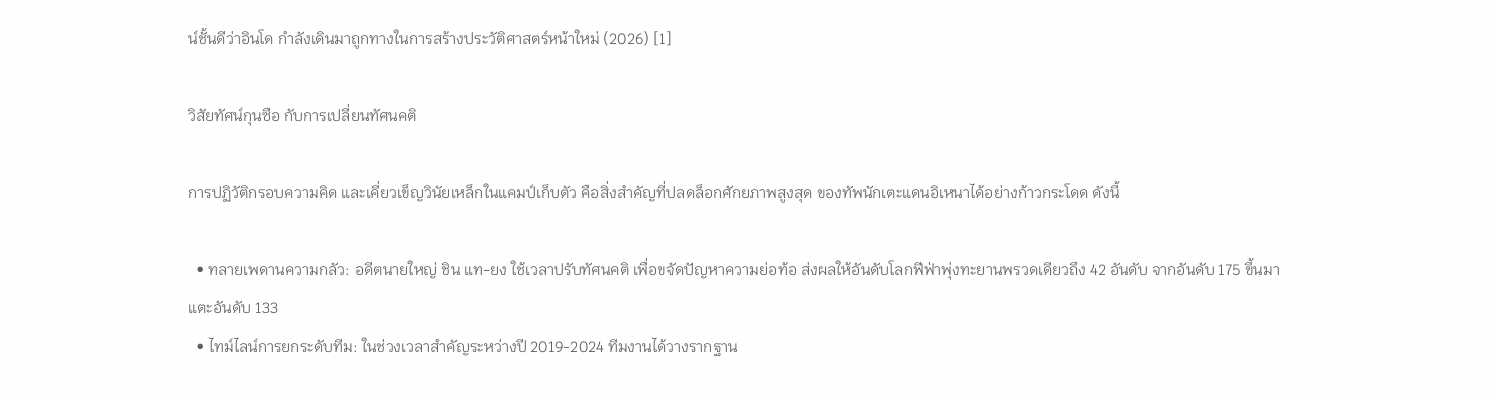น์ชั้นดีว่าอินโด กำลังเดินมาถูกทางในการสร้างประวัติศาสตร์หน้าใหม่ (2026) [1]

วิสัยทัศน์กุนซือ กับการเปลี่ยนทัศนคติ

การปฏิวัติกรอบความคิด และเคี่ยวเข็ญวินัยเหล็กในแคมป์เก็บตัว คือสิ่งสำคัญที่ปลดล็อกศักยภาพสูงสุด ของทัพนักเตะแดนอิเหนาได้อย่างก้าวกระโดด ดังนี้

  • ทลายเพดานความกลัว: อดีตนายใหญ่ ชิน แท-ยง ใช้เวลาปรับทัศนคติ เพื่อขจัดปัญหาความย่อท้อ ส่งผลให้อันดับโลกฟีฟ่าพุ่งทะยานพรวดเดียวถึง 42 อันดับ จากอันดับ 175 ขึ้นมาแตะอันดับ 133
  • ไทม์ไลน์การยกระดับทีม: ในช่วงเวลาสำคัญระหว่างปี 2019-2024 ทีมงานได้วางรากฐาน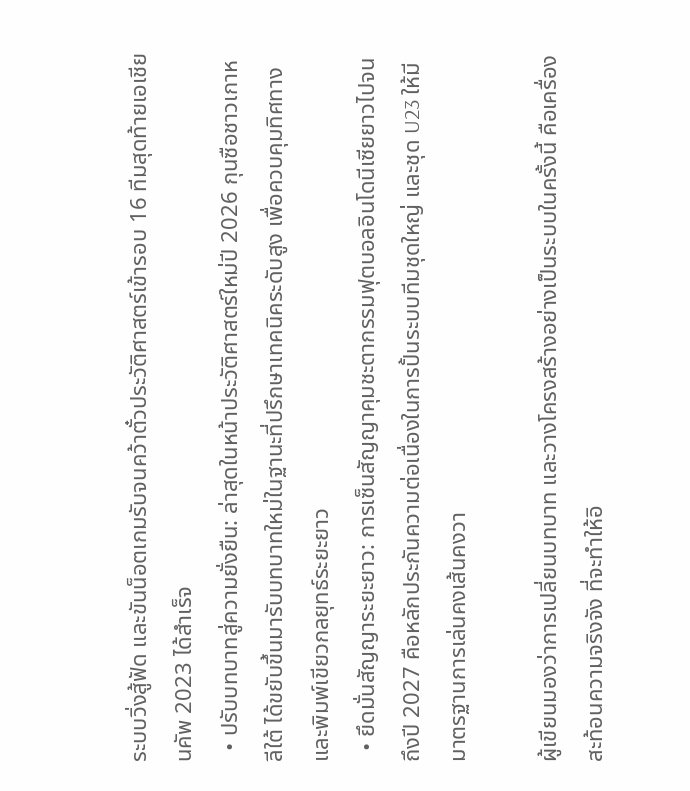ระบบวิ่งสู้ฟัด และขันน็อตเกมรับจนคว้าตั๋วประวัติศาสตร์เข้ารอบ 16 ทีมสุดท้ายเอเชียนคัพ 2023 ได้สำเร็จ
  • ปรับบทบาทสู่ความยั่งยืน: ล่าสุดในหน้าประวัติศาสตร์ใหม่ปี 2026 กุนซือชาวเกาหลีใต้ ได้ขยับขึ้นมารับบทบาทใหม่ในฐานะที่ปรึกษาเทคนิคระดับสูง เพื่อควบคุมทิศทาง และพิมพ์เขียวกลยุทธ์ระยะยาว
  • ยึดมั่นสัญญาระยะยาว: การเซ็นสัญญาคุมชะตากรรมฟุตบอลอินโดนีเซียยาวไปจนถึงปี 2027 คือหลักประกันความต่อเนื่องในการปั้นระบบทีมชุดใหญ่ และชุด U23 ให้มีมาตรฐานการเล่นคงเส้นคงวา

ผู้เขียนมองว่าการเปลี่ยนบทบาท และวางโครงสร้างอย่างเป็นระบบในครั้งนี้ คือเครื่องสะท้อนความจริงจัง ที่จะทำให้อิ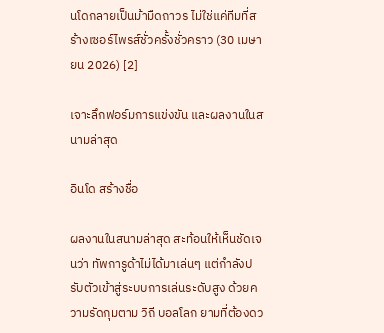นโดกลายเป็นม้ามืดถาวร ไม่ใช่แค่ทีมที่สร้างเซอร์ไพรส์ชั่วครั้งชั่วคราว (30 เมษายน 2026) [2]

เจาะลึกฟอร์มการแข่งขัน และผลงานในสนามล่าสุด

อินโด สร้างชื่อ

ผลงานในสนามล่าสุด สะท้อนให้เห็นชัดเจนว่า ทัพการูด้าไม่ได้มาเล่นๆ แต่กำลังปรับตัวเข้าสู่ระบบการเล่นระดับสูง ด้วยความรัดกุมตาม วิถี บอลโลก ยามที่ต้องดว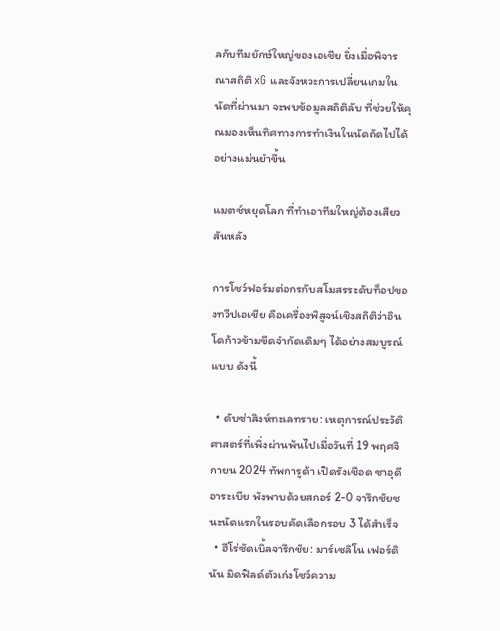ลกับทีมยักษ์ใหญ่ของเอเชีย ยิ่งเมื่อพิจารณาสถิติ xG และจังหวะการเปลี่ยนเกมในนัดที่ผ่านมา จะพบข้อมูลสถิติลับ ที่ช่วยให้คุณมองเห็นทิศทางการทำเงินในนัดถัดไปได้อย่างแม่นยำขึ้น

แมตช์หยุดโลก ที่ทำเอาทีมใหญ่ต้องเสียวสันหลัง

การโชว์ฟอร์มต่อกรกับสโมสรระดับท็อปของทวีปเอเชีย คือเครื่องพิสูจน์เชิงสถิติว่าอินโดก้าวข้ามขีดจำกัดเดิมๆ ได้อย่างสมบูรณ์แบบ ดังนี้

  • ดับซ่าสิงห์ทะเลทราย: เหตุการณ์ประวัติศาสตร์ที่เพิ่งผ่านพ้นไปเมื่อวันที่ 19 พฤศจิกายน 2024 ทัพการูด้า เปิดรังเชือด ซาอุดีอาระเบีย พังพาบด้วยสกอร์ 2-0 จารึกชัยชนะนัดแรกในรอบคัดเลือกรอบ 3 ได้สำเร็จ
  • ฮีโร่ซัดเบิ้ลจารึกชัย: มาร์เซลิโน เฟอร์ดินัน มิดฟิลด์ตัวเก่งโชว์ความ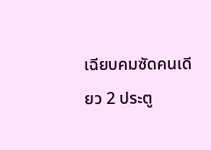เฉียบคมซัดคนเดียว 2 ประตู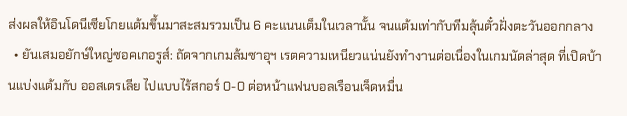ส่งผลให้อินโดนีเซียโกยแต้มขึ้นมาสะสมรวมเป็น 6 คะแนนเต็มในเวลานั้น จนแต้มเท่ากับทีมลุ้นตั๋วฝั่งตะวันออกกลาง
  • ยันเสมอยักษ์ใหญ่ซอคเกอรูส์: ถัดจากเกมล้มซาอุฯ เรตความเหนียวแน่นยังทำงานต่อเนื่องในเกมนัดล่าสุด ที่เปิดบ้านแบ่งแต้มกับ ออสเตรเลีย ไปแบบไร้สกอร์ 0-0 ต่อหน้าแฟนบอลเรือนเจ็ดหมื่น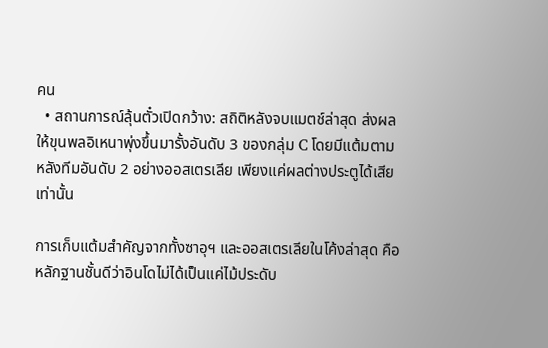คน
  • สถานการณ์ลุ้นตั๋วเปิดกว้าง: สถิติหลังจบแมตช์ล่าสุด ส่งผลให้ขุนพลอิเหนาพุ่งขึ้นมารั้งอันดับ 3 ของกลุ่ม C โดยมีแต้มตามหลังทีมอันดับ 2 อย่างออสเตรเลีย เพียงแค่ผลต่างประตูได้เสียเท่านั้น

การเก็บแต้มสำคัญจากทั้งซาอุฯ และออสเตรเลียในโค้งล่าสุด คือหลักฐานชั้นดีว่าอินโดไม่ได้เป็นแค่ไม้ประดับ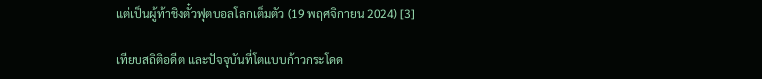แต่เป็นผู้ท้าชิงตั๋วฟุตบอลโลกเต็มตัว (19 พฤศจิกายน 2024) [3]

เทียบสถิติอดีต และปัจจุบันที่โตแบบก้าวกระโดด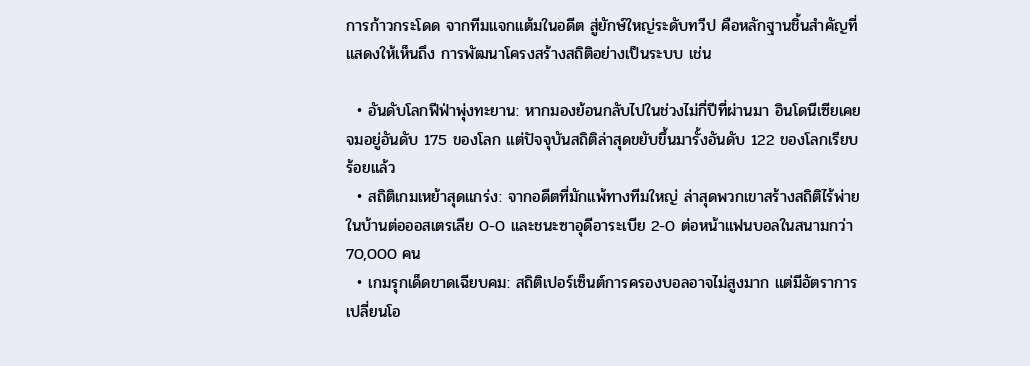การก้าวกระโดด จากทีมแจกแต้มในอดีต สู่ยักษ์ใหญ่ระดับทวีป คือหลักฐานชิ้นสำคัญที่แสดงให้เห็นถึง การพัฒนาโครงสร้างสถิติอย่างเป็นระบบ เช่น

  • อันดับโลกฟีฟ่าพุ่งทะยาน: หากมองย้อนกลับไปในช่วงไม่กี่ปีที่ผ่านมา อินโดนีเซียเคยจมอยู่อันดับ 175 ของโลก แต่ปัจจุบันสถิติล่าสุดขยับขึ้นมารั้งอันดับ 122 ของโลกเรียบร้อยแล้ว
  • สถิติเกมเหย้าสุดแกร่ง: จากอดีตที่มักแพ้ทางทีมใหญ่ ล่าสุดพวกเขาสร้างสถิติไร้พ่ายในบ้านต่อออสเตรเลีย 0-0 และชนะซาอุดีอาระเบีย 2-0 ต่อหน้าแฟนบอลในสนามกว่า 70,000 คน
  • เกมรุกเด็ดขาดเฉียบคม: สถิติเปอร์เซ็นต์การครองบอลอาจไม่สูงมาก แต่มีอัตราการเปลี่ยนโอ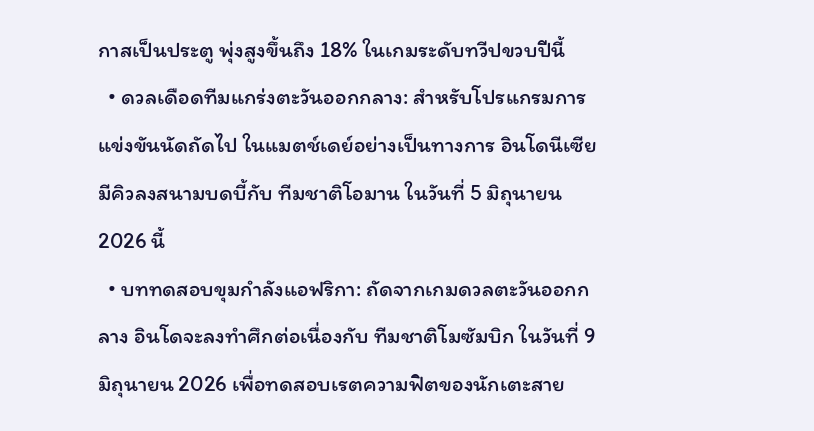กาสเป็นประตู พุ่งสูงขึ้นถึง 18% ในเกมระดับทวีปขวบปีนี้
  • ดวลเดือดทีมแกร่งตะวันออกกลาง: สำหรับโปรแกรมการแข่งขันนัดถัดไป ในแมตช์เดย์อย่างเป็นทางการ อินโดนีเซีย มีคิวลงสนามบดบี้กับ ทีมชาติโอมาน ในวันที่ 5 มิถุนายน 2026 นี้
  • บททดสอบขุมกำลังแอฟริกา: ถัดจากเกมดวลตะวันออกกลาง อินโดจะลงทำศึกต่อเนื่องกับ ทีมชาติโมซัมบิก ในวันที่ 9 มิถุนายน 2026 เพื่อทดสอบเรตความฟิตของนักเตะสาย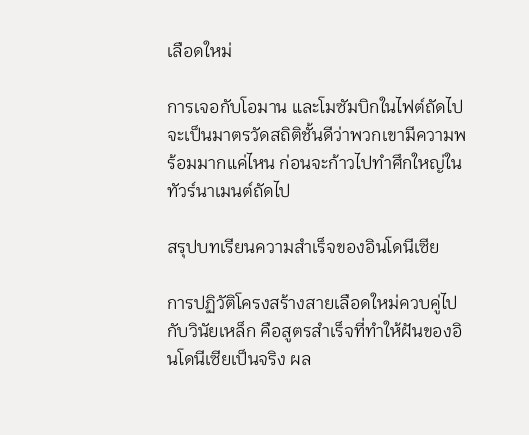เลือดใหม่

การเจอกับโอมาน และโมซัมบิกในไฟต์ถัดไป จะเป็นมาตรวัดสถิติชั้นดีว่าพวกเขามีความพร้อมมากแค่ไหน ก่อนจะก้าวไปทำศึกใหญ่ในทัวร์นาเมนต์ถัดไป

สรุปบทเรียนความสำเร็จของอินโดนีเซีย

การปฏิวัติโครงสร้างสายเลือดใหม่ควบคู่ไปกับวินัยเหล็ก คือสูตรสำเร็จที่ทำให้ฝันของอินโดนีเซียเป็นจริง ผล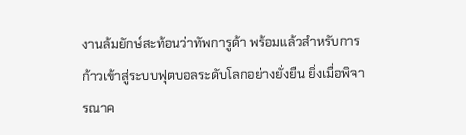งานล้มยักษ์สะท้อนว่าทัพการูด้า พร้อมแล้วสำหรับการก้าวเข้าสู่ระบบฟุตบอลระดับโลกอย่างยั่งยืน ยิ่งเมื่อพิจารณาค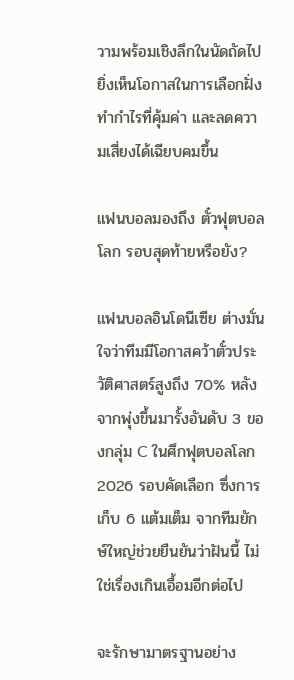วามพร้อมเชิงลึกในนัดถัดไป ยิ่งเห็นโอกาสในการเลือกฝั่งทำกำไรที่คุ้มค่า และลดความเสี่ยงได้เฉียบคมขึ้น

แฟนบอลมองถึง ตั๋วฟุตบอลโลก รอบสุดท้ายหรือยัง?

แฟนบอลอินโดนีเซีย ต่างมั่นใจว่าทีมมีโอกาสคว้าตั๋วประวัติศาสตร์สูงถึง 70% หลังจากพุ่งขึ้นมารั้งอันดับ 3 ของกลุ่ม C ในศึกฟุตบอลโลก 2026 รอบคัดเลือก ซึ่งการเก็บ 6 แต้มเต็ม จากทีมยักษ์ใหญ่ช่วยยืนยันว่าฝันนี้ ไม่ใช่เรื่องเกินเอื้อมอีกต่อไป

จะรักษามาตรฐานอย่าง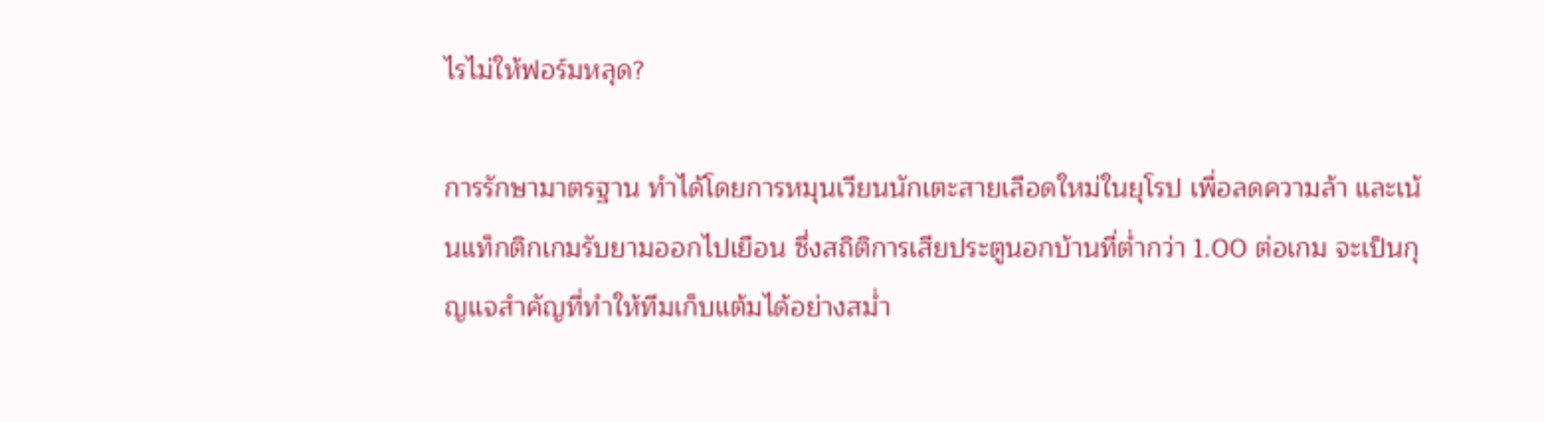ไรไม่ให้ฟอร์มหลุด?

การรักษามาตรฐาน ทำได้โดยการหมุนเวียนนักเตะสายเลือดใหม่ในยุโรป เพื่อลดความล้า และเน้นแท็กติกเกมรับยามออกไปเยือน ซึ่งสถิติการเสียประตูนอกบ้านที่ต่ำกว่า 1.00 ต่อเกม จะเป็นกุญแจสำคัญที่ทำให้ทีมเก็บแต้มได้อย่างสม่ำ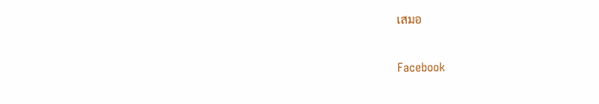เสมอ

Facebook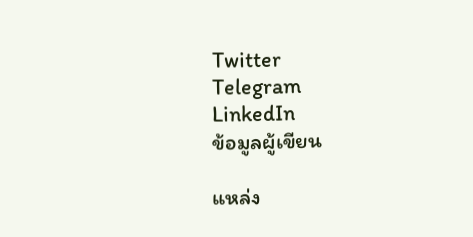Twitter
Telegram
LinkedIn
ข้อมูลผู้เขียน

แหล่ง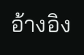อ้างอิง